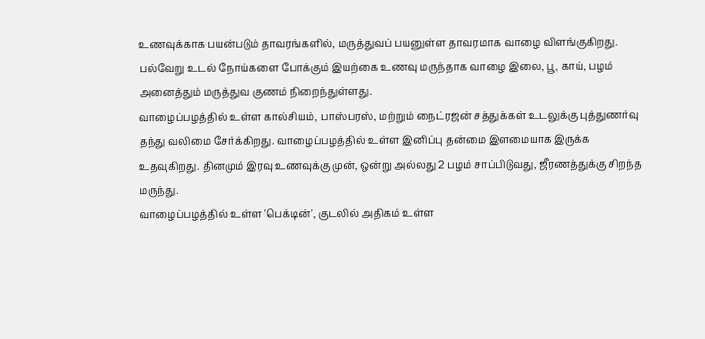உணவுக்காக பயன்படும் தாவரங்களில், மருத்துவப் பயனுள்ள தாவரமாக வாழை விளங்குகிறது. பல்வேறு உடல் நோய்களை போக்கும் இயற்கை உணவு மருந்தாக வாழை இலை, பூ, காய், பழம் அனைத்தும் மருத்துவ குணம் நிறைந்துள்ளது.
வாழைப்பழத்தில் உள்ள கால்சியம், பாஸ்பரஸ், மற்றும் நைட்ரஜன் சத்துக்கள் உடலுக்கு புத்துணர்வு தந்து வலிமை சேர்க்கிறது. வாழைப்பழத்தில் உள்ள இனிப்பு தன்மை இளமையாக இருக்க உதவுகிறது. தினமும் இரவு உணவுக்கு முன், ஒன்று அல்லது 2 பழம் சாப்பிடுவது, ஜீரணத்துக்கு சிறந்த மருந்து.
வாழைப்பழத்தில் உள்ள 'பெக்டின்', குடலில் அதிகம் உள்ள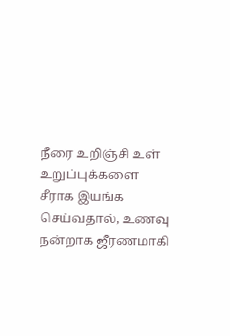நீரை உறிஞ்சி உள் உறுப்புக்களை சீராக இயங்க செய்வதால், உணவு நன்றாக ஜீரணமாகி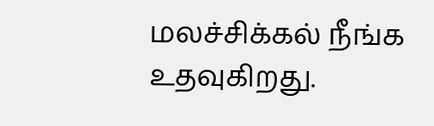மலச்சிக்கல் நீங்க உதவுகிறது.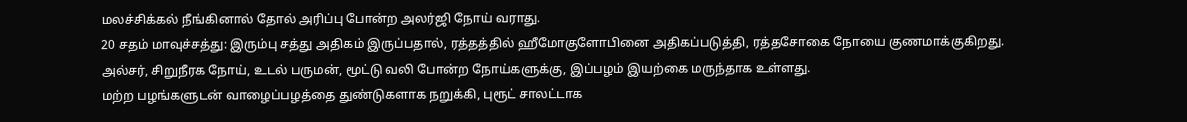மலச்சிக்கல் நீங்கினால் தோல் அரிப்பு போன்ற அலர்ஜி நோய் வராது.
20 சதம் மாவுச்சத்து: இரும்பு சத்து அதிகம் இருப்பதால், ரத்தத்தில் ஹீமோகுளோபினை அதிகப்படுத்தி, ரத்தசோகை நோயை குணமாக்குகிறது. அல்சர், சிறுநீரக நோய், உடல் பருமன், மூட்டு வலி போன்ற நோய்களுக்கு, இப்பழம் இயற்கை மருந்தாக உள்ளது.
மற்ற பழங்களுடன் வாழைப்பழத்தை துண்டுகளாக நறுக்கி, புரூட் சாலட்டாக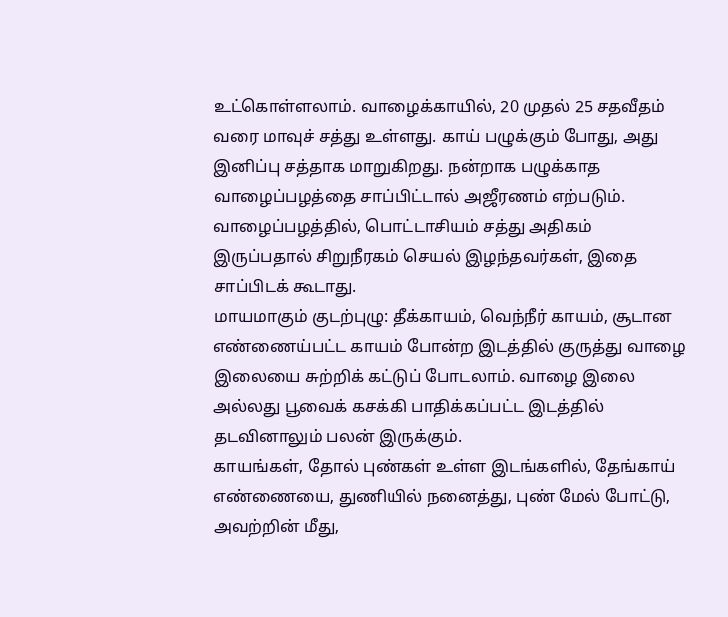உட்கொள்ளலாம். வாழைக்காயில், 20 முதல் 25 சதவீதம் வரை மாவுச் சத்து உள்ளது. காய் பழுக்கும் போது, அது இனிப்பு சத்தாக மாறுகிறது. நன்றாக பழுக்காத வாழைப்பழத்தை சாப்பிட்டால் அஜீரணம் எற்படும். வாழைப்பழத்தில், பொட்டாசியம் சத்து அதிகம் இருப்பதால் சிறுநீரகம் செயல் இழந்தவர்கள், இதை சாப்பிடக் கூடாது.
மாயமாகும் குடற்புழு: தீக்காயம், வெந்நீர் காயம், சூடான எண்ணைய்பட்ட காயம் போன்ற இடத்தில் குருத்து வாழை இலையை சுற்றிக் கட்டுப் போடலாம். வாழை இலை அல்லது பூவைக் கசக்கி பாதிக்கப்பட்ட இடத்தில் தடவினாலும் பலன் இருக்கும்.
காயங்கள், தோல் புண்கள் உள்ள இடங்களில், தேங்காய் எண்ணையை, துணியில் நனைத்து, புண் மேல் போட்டு, அவற்றின் மீது,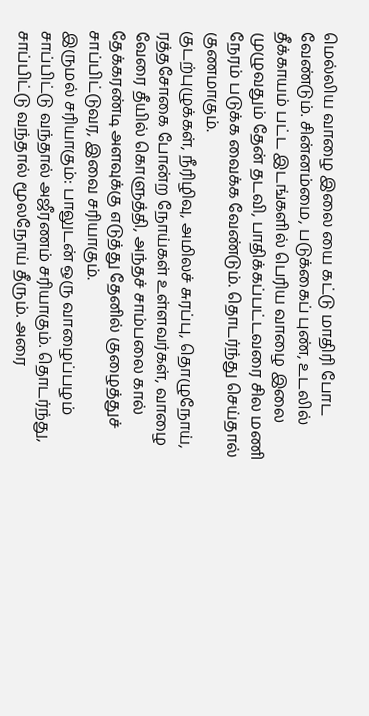மெல்லிய வாழை இலை யை கட்டு மாதிரி போட வேண்டும். சின்னம்மை, படுக்கைப் புண், உடலில் தீக்காயம் பட்ட இடங்களில் பெரிய வாழை இலை முழுவதும் தேன் தடவி, பாதிக்கப்பட்டவரை சில மணி நேரம் படுக்க வைக்க வேண்டும். தொடர்ந்து செய்தால் குணமாகும்.
குடற்புழுக்கள், நீரிழிவு, அமிலச் சுரப்பு, தொழுநோய், ரத்தசோகை போன்ற நோய்கள் உள்ளவர்கள், வாழை வேரை தீயில் கொளுத்தி, அந்தச் சாம்பலை கால் தேக்கரண்டி அளவுக்கு எடுத்து தேனில் குழைத்துச் சாப்பிட்டுவர, இவை சரியாகும்.
இருமல் சரியாகும்: பாலுடன் ஒரு வாழைப்பழம் சாப்பிட்டு வந்தால் அஜீரணம் சரியாகும். தொடர்ந்து, சாப்பிட்டு வந்தால் மூலநோய் தீரும். அரை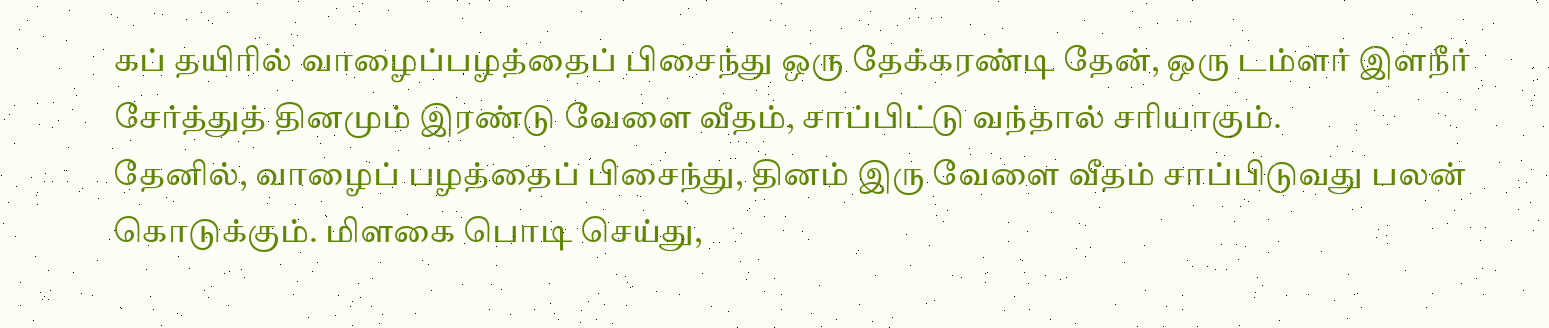கப் தயிரில் வாழைப்பழத்தைப் பிசைந்து ஒரு தேக்கரண்டி தேன், ஒரு டம்ளர் இளநீர் சேர்த்துத் தினமும் இரண்டு வேளை வீதம், சாப்பிட்டு வந்தால் சரியாகும்.
தேனில், வாழைப் பழத்தைப் பிசைந்து, தினம் இரு வேளை வீதம் சாப்பிடுவது பலன் கொடுக்கும். மிளகை பொடி செய்து,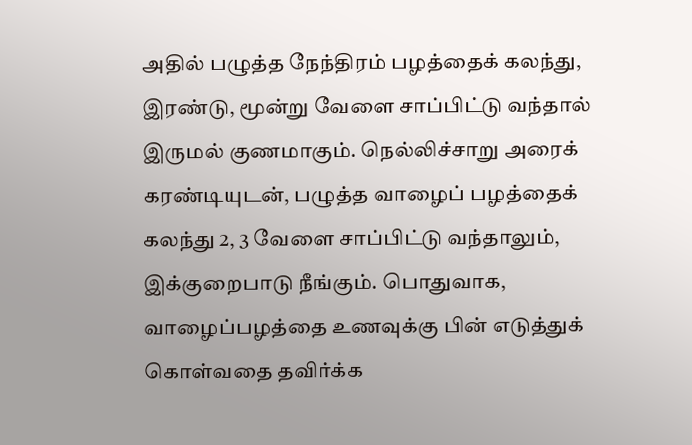அதில் பழுத்த நேந்திரம் பழத்தைக் கலந்து, இரண்டு, மூன்று வேளை சாப்பிட்டு வந்தால் இருமல் குணமாகும். நெல்லிச்சாறு அரைக் கரண்டியுடன், பழுத்த வாழைப் பழத்தைக் கலந்து 2, 3 வேளை சாப்பிட்டு வந்தாலும், இக்குறைபாடு நீங்கும். பொதுவாக, வாழைப்பழத்தை உணவுக்கு பின் எடுத்துக் கொள்வதை தவிர்க்க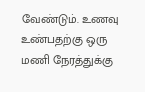வேண்டும். உணவு உண்பதற்கு ஒரு மணி நேரத்துக்கு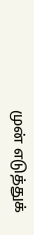முன் எடுத்துக்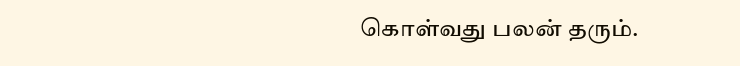கொள்வது பலன் தரும்.